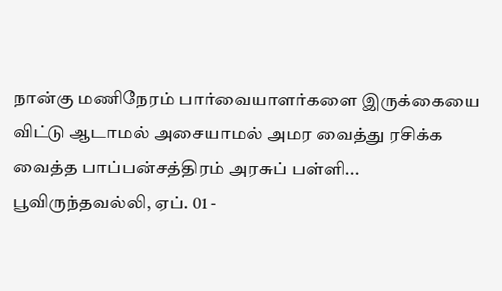நான்கு மணிநேரம் பார்வையாளர்களை இருக்கையை விட்டு ஆடாமல் அசையாமல் அமர வைத்து ரசிக்க வைத்த பாப்பன்சத்திரம் அரசுப் பள்ளி...
பூவிருந்தவல்லி, ஏப். 01 -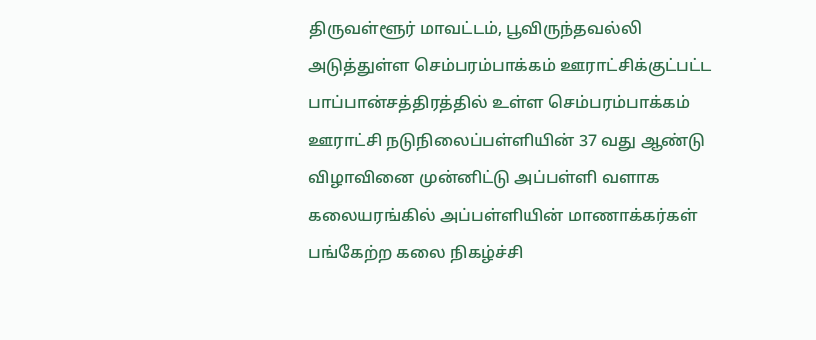திருவள்ளூர் மாவட்டம், பூவிருந்தவல்லி அடுத்துள்ள செம்பரம்பாக்கம் ஊராட்சிக்குட்பட்ட பாப்பான்சத்திரத்தில் உள்ள செம்பரம்பாக்கம் ஊராட்சி நடுநிலைப்பள்ளியின் 37 வது ஆண்டு விழாவினை முன்னிட்டு அப்பள்ளி வளாக கலையரங்கில் அப்பள்ளியின் மாணாக்கர்கள் பங்கேற்ற கலை நிகழ்ச்சி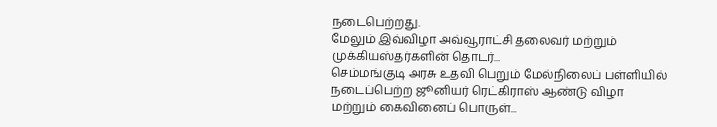நடைபெற்றது.
மேலும் இவ்விழா அவ்வூராட்சி தலைவர் மற்றும் முக்கியஸ்தர்களின் தொடர்...
செம்மங்குடி அரசு உதவி பெறும் மேல்நிலைப் பள்ளியில் நடைப்பெற்ற ஜூனியர் ரெட்கிராஸ் ஆண்டு விழா மற்றும் கைவினைப் பொருள்...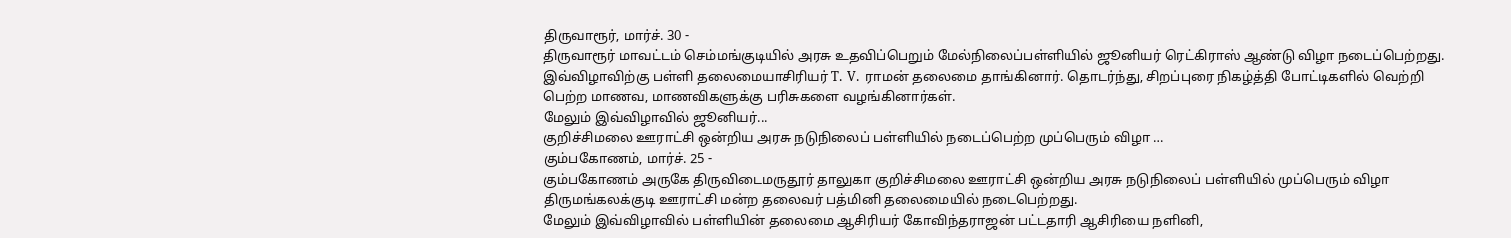திருவாரூர், மார்ச். 30 -
திருவாரூர் மாவட்டம் செம்மங்குடியில் அரசு உதவிப்பெறும் மேல்நிலைப்பள்ளியில் ஜூனியர் ரெட்கிராஸ் ஆண்டு விழா நடைப்பெற்றது. இவ்விழாவிற்கு பள்ளி தலைமையாசிரியர் T. V. ராமன் தலைமை தாங்கினார். தொடர்ந்து, சிறப்புரை நிகழ்த்தி போட்டிகளில் வெற்றி பெற்ற மாணவ, மாணவிகளுக்கு பரிசுகளை வழங்கினார்கள்.
மேலும் இவ்விழாவில் ஜூனியர்...
குறிச்சிமலை ஊராட்சி ஒன்றிய அரசு நடுநிலைப் பள்ளியில் நடைப்பெற்ற முப்பெரும் விழா …
கும்பகோணம், மார்ச். 25 -
கும்பகோணம் அருகே திருவிடைமருதூர் தாலுகா குறிச்சிமலை ஊராட்சி ஒன்றிய அரசு நடுநிலைப் பள்ளியில் முப்பெரும் விழா திருமங்கலக்குடி ஊராட்சி மன்ற தலைவர் பத்மினி தலைமையில் நடைபெற்றது.
மேலும் இவ்விழாவில் பள்ளியின் தலைமை ஆசிரியர் கோவிந்தராஜன் பட்டதாரி ஆசிரியை நளினி,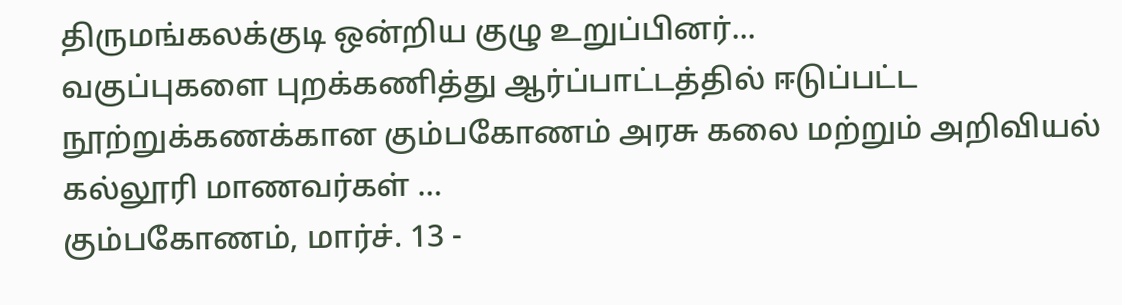திருமங்கலக்குடி ஒன்றிய குழு உறுப்பினர்...
வகுப்புகளை புறக்கணித்து ஆர்ப்பாட்டத்தில் ஈடுப்பட்ட நூற்றுக்கணக்கான கும்பகோணம் அரசு கலை மற்றும் அறிவியல் கல்லூரி மாணவர்கள் …
கும்பகோணம், மார்ச். 13 -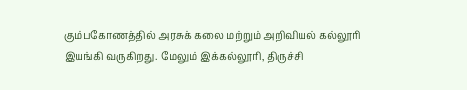கும்பகோணத்தில் அரசுக் கலை மற்றும் அறிவியல் கல்லூரி இயங்கி வருகிறது. மேலும் இக்கல்லூரி, திருச்சி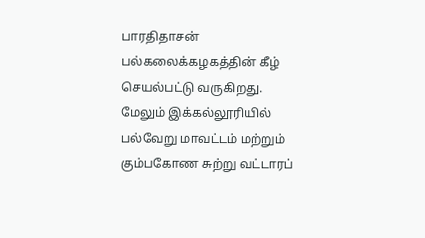பாரதிதாசன் பல்கலைக்கழகத்தின் கீழ் செயல்பட்டு வருகிறது.
மேலும் இக்கல்லூரியில் பல்வேறு மாவட்டம் மற்றும் கும்பகோண சுற்று வட்டாரப்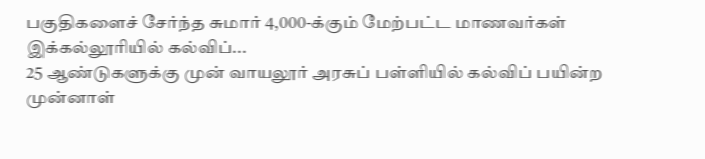பகுதிகளைச் சேர்ந்த சுமார் 4,000-க்கும் மேற்பட்ட மாணவர்கள் இக்கல்லூரியில் கல்விப்...
25 ஆண்டுகளுக்கு முன் வாயலூர் அரசுப் பள்ளியில் கல்விப் பயின்ற முன்னாள்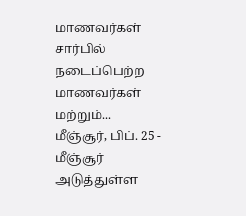மாணவர்கள் சார்பில் நடைப்பெற்ற மாணவர்கள் மற்றும்...
மீஞ்சூர், பிப். 25 -
மீஞ்சூர் அடுத்துள்ள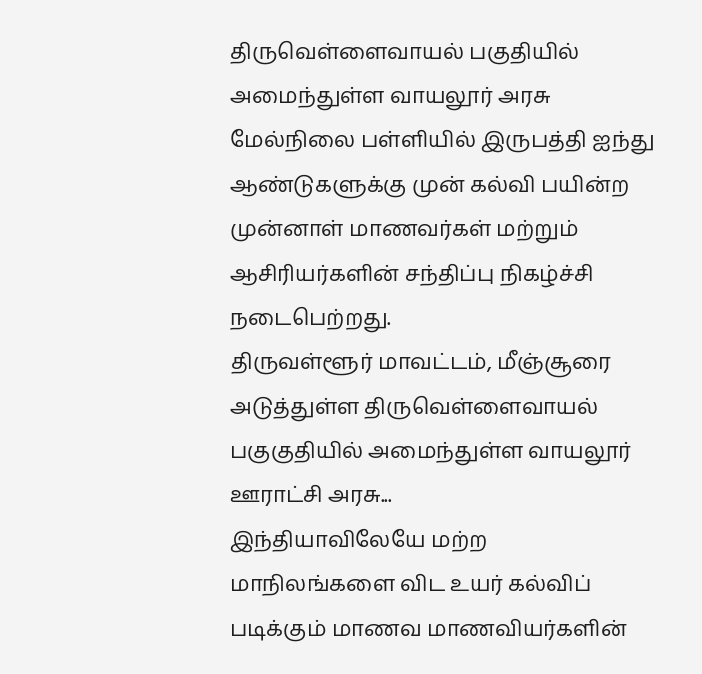திருவெள்ளைவாயல் பகுதியில் அமைந்துள்ள வாயலூர் அரசு மேல்நிலை பள்ளியில் இருபத்தி ஐந்து ஆண்டுகளுக்கு முன் கல்வி பயின்ற முன்னாள் மாணவர்கள் மற்றும் ஆசிரியர்களின் சந்திப்பு நிகழ்ச்சி நடைபெற்றது.
திருவள்ளூர் மாவட்டம், மீஞ்சூரை அடுத்துள்ள திருவெள்ளைவாயல் பகுகுதியில் அமைந்துள்ள வாயலூர் ஊராட்சி அரசு...
இந்தியாவிலேயே மற்ற மாநிலங்களை விட உயர் கல்விப் படிக்கும் மாணவ மாணவியர்களின்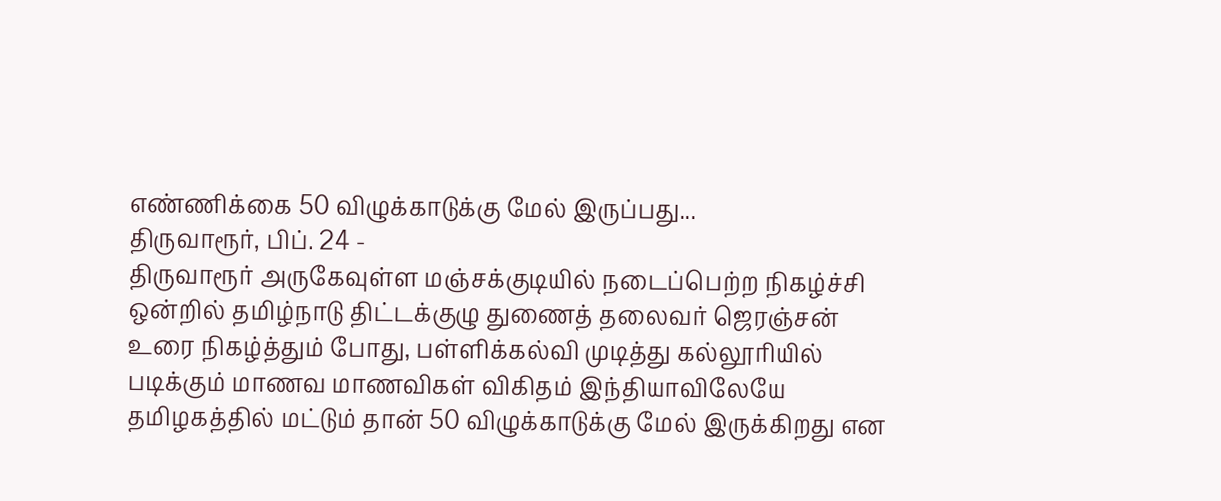எண்ணிக்கை 50 விழுக்காடுக்கு மேல் இருப்பது...
திருவாரூர், பிப். 24 -
திருவாரூர் அருகேவுள்ள மஞ்சக்குடியில் நடைப்பெற்ற நிகழ்ச்சி ஒன்றில் தமிழ்நாடு திட்டக்குழு துணைத் தலைவர் ஜெரஞ்சன் உரை நிகழ்த்தும் போது, பள்ளிக்கல்வி முடித்து கல்லூரியில் படிக்கும் மாணவ மாணவிகள் விகிதம் இந்தியாவிலேயே தமிழகத்தில் மட்டும் தான் 50 விழுக்காடுக்கு மேல் இருக்கிறது என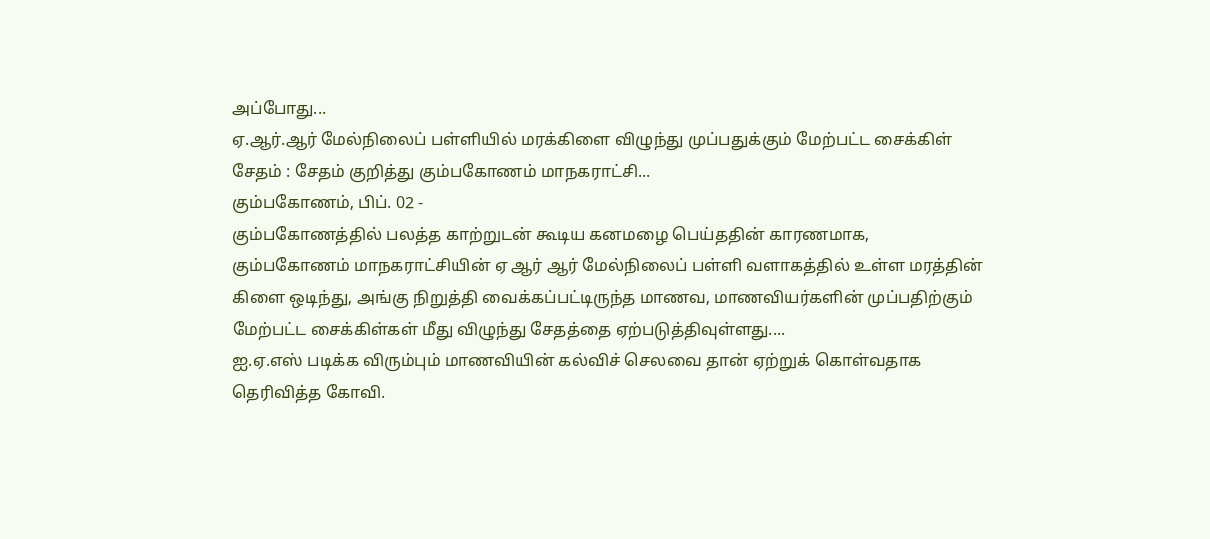அப்போது...
ஏ.ஆர்.ஆர் மேல்நிலைப் பள்ளியில் மரக்கிளை விழுந்து முப்பதுக்கும் மேற்பட்ட சைக்கிள் சேதம் : சேதம் குறித்து கும்பகோணம் மாநகராட்சி...
கும்பகோணம், பிப். 02 -
கும்பகோணத்தில் பலத்த காற்றுடன் கூடிய கனமழை பெய்ததின் காரணமாக, கும்பகோணம் மாநகராட்சியின் ஏ ஆர் ஆர் மேல்நிலைப் பள்ளி வளாகத்தில் உள்ள மரத்தின் கிளை ஒடிந்து, அங்கு நிறுத்தி வைக்கப்பட்டிருந்த மாணவ, மாணவியர்களின் முப்பதிற்கும் மேற்பட்ட சைக்கிள்கள் மீது விழுந்து சேதத்தை ஏற்படுத்திவுள்ளது....
ஐ.ஏ.எஸ் படிக்க விரும்பும் மாணவியின் கல்விச் செலவை தான் ஏற்றுக் கொள்வதாக தெரிவித்த கோவி.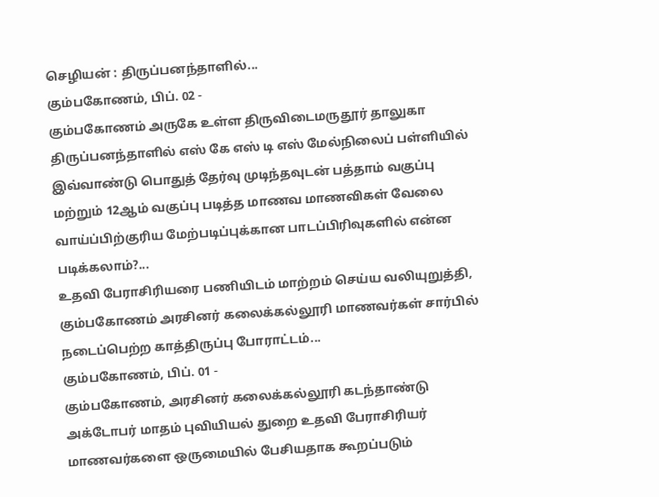செழியன் : திருப்பனந்தாளில்...
கும்பகோணம், பிப். 02 -
கும்பகோணம் அருகே உள்ள திருவிடைமருதூர் தாலுகா திருப்பனந்தாளில் எஸ் கே எஸ் டி எஸ் மேல்நிலைப் பள்ளியில் இவ்வாண்டு பொதுத் தேர்வு முடிந்தவுடன் பத்தாம் வகுப்பு மற்றும் 12ஆம் வகுப்பு படித்த மாணவ மாணவிகள் வேலை வாய்ப்பிற்குரிய மேற்படிப்புக்கான பாடப்பிரிவுகளில் என்ன படிக்கலாம்?...
உதவி பேராசிரியரை பணியிடம் மாற்றம் செய்ய வலியுறுத்தி, கும்பகோணம் அரசினர் கலைக்கல்லூரி மாணவர்கள் சார்பில் நடைப்பெற்ற காத்திருப்பு போராட்டம்...
கும்பகோணம், பிப். 01 -
கும்பகோணம், அரசினர் கலைக்கல்லூரி கடந்தாண்டு அக்டோபர் மாதம் புவியியல் துறை உதவி பேராசிரியர் மாணவர்களை ஒருமையில் பேசியதாக கூறப்படும்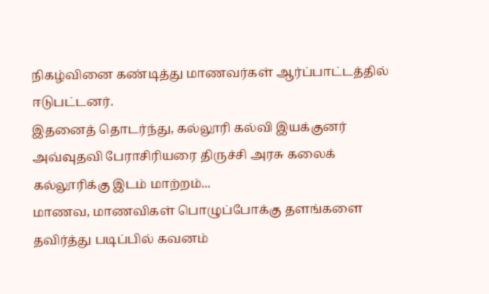நிகழ்வினை கண்டித்து மாணவர்கள் ஆர்ப்பாட்டத்தில் ஈடுபட்டனர்.
இதனைத் தொடர்ந்து, கல்லூரி கல்வி இயக்குனர் அவ்வுதவி பேராசிரியரை திருச்சி அரசு கலைக் கல்லூரிக்கு இடம் மாற்றம்...
மாணவ, மாணவிகள் பொழுப்போக்கு தளங்களை தவிர்த்து படிப்பில் கவனம்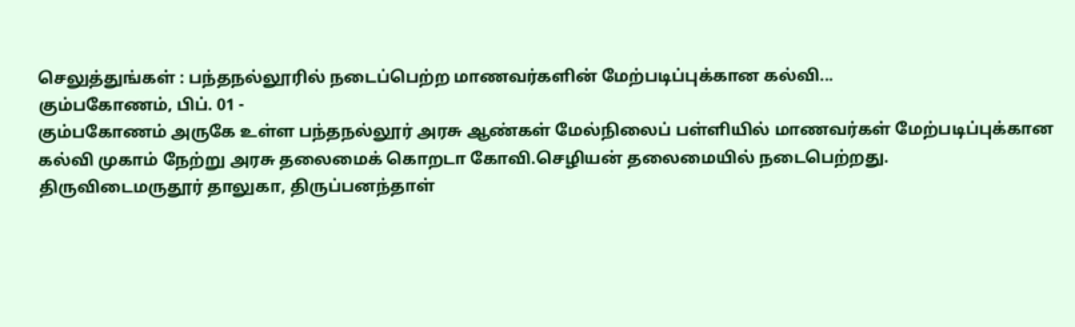செலுத்துங்கள் : பந்தநல்லூரில் நடைப்பெற்ற மாணவர்களின் மேற்படிப்புக்கான கல்வி...
கும்பகோணம், பிப். 01 -
கும்பகோணம் அருகே உள்ள பந்தநல்லூர் அரசு ஆண்கள் மேல்நிலைப் பள்ளியில் மாணவர்கள் மேற்படிப்புக்கான கல்வி முகாம் நேற்று அரசு தலைமைக் கொறடா கோவி.செழியன் தலைமையில் நடைபெற்றது.
திருவிடைமருதூர் தாலுகா, திருப்பனந்தாள்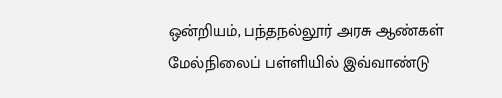ஒன்றியம், பந்தநல்லூர் அரசு ஆண்கள் மேல்நிலைப் பள்ளியில் இவ்வாண்டு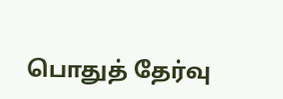பொதுத் தேர்வு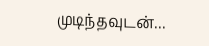முடிந்தவுடன்...